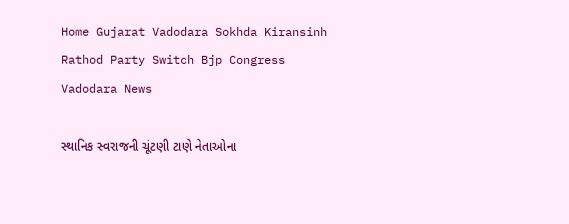Home Gujarat Vadodara Sokhda Kiransinh Rathod Party Switch Bjp Congress Vadodara News

સ્થાનિક સ્વરાજની ચૂંટણી ટાણે નેતાઓના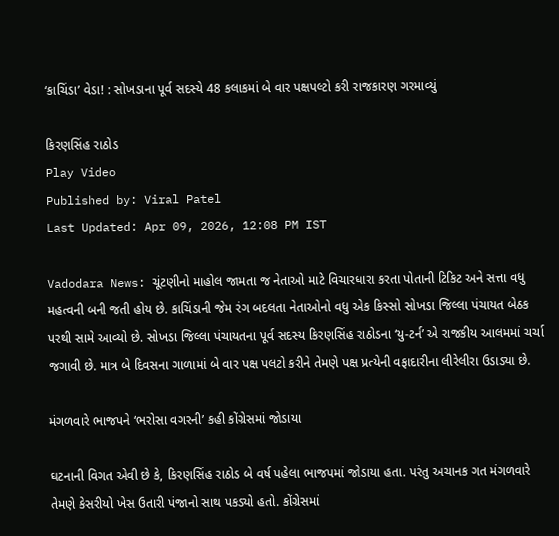‘કાચિંડા’ વેડા! : સોખડાના પૂર્વ સદસ્યે 48 કલાકમાં બે વાર પક્ષપલ્ટો કરી રાજકારણ ગરમાવ્યું

કિરણસિંહ રાઠોડ
Play Video
Published by: Viral Patel
Last Updated: Apr 09, 2026, 12:08 PM IST

Vadodara News: ચૂંટણીનો માહોલ જામતા જ નેતાઓ માટે વિચારધારા કરતા પોતાની ટિકિટ અને સત્તા વધુ મહત્વની બની જતી હોય છે. કાચિંડાની જેમ રંગ બદલતા નેતાઓનો વધુ એક કિસ્સો સોખડા જિલ્લા પંચાયત બેઠક પરથી સામે આવ્યો છે. સોખડા જિલ્લા પંચાયતના પૂર્વ સદસ્ય કિરણસિંહ રાઠોડના ‘યુ-ટર્ન’ એ રાજકીય આલમમાં ચર્ચા જગાવી છે. માત્ર બે દિવસના ગાળામાં બે વાર પક્ષ પલટો કરીને તેમણે પક્ષ પ્રત્યેની વફાદારીના લીરેલીરા ઉડાડ્યા છે.

મંગળવારે ભાજપને ‘ભરોસા વગરની’ કહી કોંગ્રેસમાં જોડાયા

ઘટનાની વિગત એવી છે કે, કિરણસિંહ રાઠોડ બે વર્ષ પહેલા ભાજપમાં જોડાયા હતા. પરંતુ અચાનક ગત મંગળવારે તેમણે કેસરીયો ખેસ ઉતારી પંજાનો સાથ પકડ્યો હતો. કોંગ્રેસમાં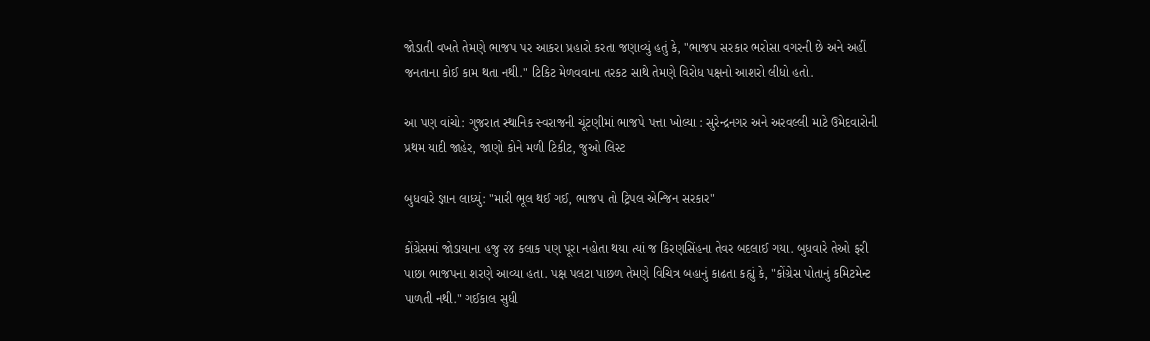જોડાતી વખતે તેમણે ભાજપ પર આકરા પ્રહારો કરતા જણાવ્યું હતું કે, "ભાજપ સરકાર ભરોસા વગરની છે અને અહીં જનતાના કોઈ કામ થતા નથી." ટિકિટ મેળવવાના તરકટ સાથે તેમણે વિરોધ પક્ષનો આશરો લીધો હતો.

આ પણ વાંચો: ગુજરાત સ્થાનિક સ્વરાજની ચૂંટણીમાં ભાજપે પત્તા ખોલ્યા : સુરેન્દ્રનગર અને અરવલ્લી માટે ઉમેદવારોની પ્રથમ યાદી જાહેર, જાણો કોને મળી ટિકીટ, જુઓ લિસ્ટ

બુધવારે જ્ઞાન લાધ્યું: "મારી ભૂલ થઈ ગઈ, ભાજપ તો ટ્રિપલ એન્જિન સરકાર"

કોંગ્રેસમાં જોડાયાના હજુ ૨૪ કલાક પણ પૂરા નહોતા થયા ત્યાં જ કિરણસિંહના તેવર બદલાઈ ગયા. બુધવારે તેઓ ફરી પાછા ભાજપના શરણે આવ્યા હતા. પક્ષ પલટા પાછળ તેમણે વિચિત્ર બહાનું કાઢતા કહ્યું કે, "કોંગ્રેસ પોતાનું કમિટમેન્ટ પાળતી નથી." ગઈકાલ સુધી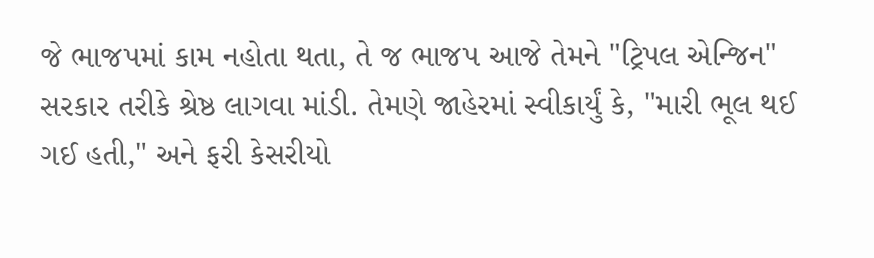જે ભાજપમાં કામ નહોતા થતા, તે જ ભાજપ આજે તેમને "ટ્રિપલ એન્જિન" સરકાર તરીકે શ્રેષ્ઠ લાગવા માંડી. તેમણે જાહેરમાં સ્વીકાર્યું કે, "મારી ભૂલ થઈ ગઈ હતી," અને ફરી કેસરીયો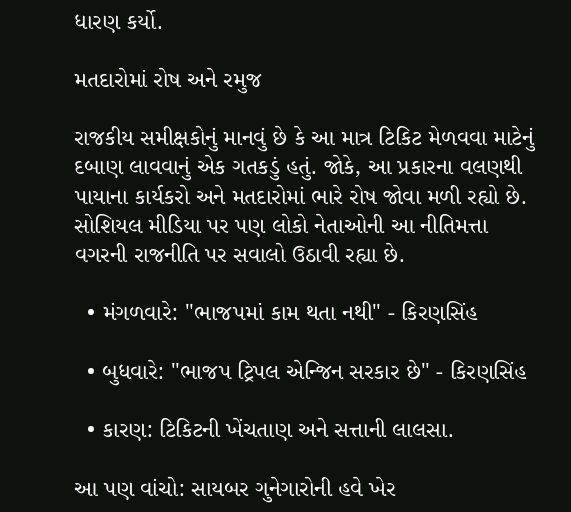ધારણ કર્યો.

મતદારોમાં રોષ અને રમુજ

રાજકીય સમીક્ષકોનું માનવું છે કે આ માત્ર ટિકિટ મેળવવા માટેનું દબાણ લાવવાનું એક ગતકડું હતું. જોકે, આ પ્રકારના વલણથી પાયાના કાર્યકરો અને મતદારોમાં ભારે રોષ જોવા મળી રહ્યો છે. સોશિયલ મીડિયા પર પણ લોકો નેતાઓની આ નીતિમત્તા વગરની રાજનીતિ પર સવાલો ઉઠાવી રહ્યા છે.

  • મંગળવારે: "ભાજપમાં કામ થતા નથી" - કિરણસિંહ

  • બુધવારે: "ભાજપ ટ્રિપલ એન્જિન સરકાર છે" - કિરણસિંહ

  • કારણ: ટિકિટની ખેંચતાણ અને સત્તાની લાલસા.

આ પણ વાંચો: સાયબર ગુનેગારોની હવે ખેર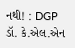નથી! : DGP ડૉ. કે.એલ.એન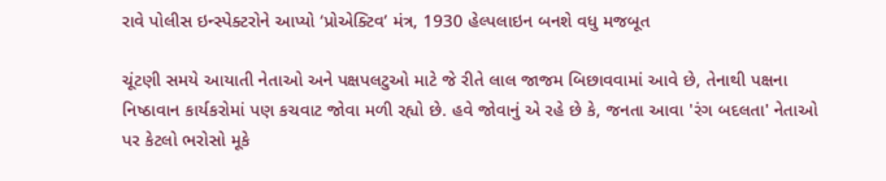રાવે પોલીસ ઇન્સ્પેક્ટરોને આપ્યો ‘પ્રોએક્ટિવ’ મંત્ર, 1930 હેલ્પલાઇન બનશે વધુ મજબૂત

ચૂંટણી સમયે આયાતી નેતાઓ અને પક્ષપલટુઓ માટે જે રીતે લાલ જાજમ બિછાવવામાં આવે છે, તેનાથી પક્ષના નિષ્ઠાવાન કાર્યકરોમાં પણ કચવાટ જોવા મળી રહ્યો છે. હવે જોવાનું એ રહે છે કે, જનતા આવા 'રંગ બદલતા' નેતાઓ પર કેટલો ભરોસો મૂકે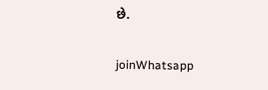છે.

joinWhatsapp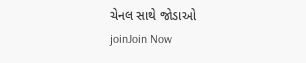ચેનલ સાથે જોડાઓ
joinJoin Now